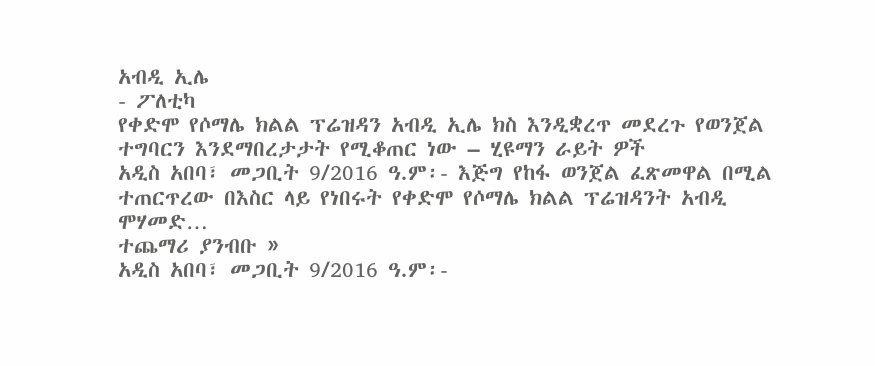አብዲ ኢሌ
- ፖለቲካ
የቀድሞ የሶማሌ ክልል ፕሬዝዳን አብዲ ኢሌ ክስ እንዲቋረጥ መደረጉ የወንጀል ተግባርን እንደማበረታታት የሚቆጠር ነው – ሂዩማን ራይት ዎች
አዲስ አበባ፣ መጋቢት 9/2016 ዓ.ም፡- እጅግ የከፋ ወንጀል ፈጽመዋል በሚል ተጠርጥረው በእስር ላይ የነበሩት የቀድሞ የሶማሌ ክልል ፕሬዝዳንት አብዲ ሞሃመድ…
ተጨማሪ ያንብቡ »
አዲስ አበባ፣ መጋቢት 9/2016 ዓ.ም፡-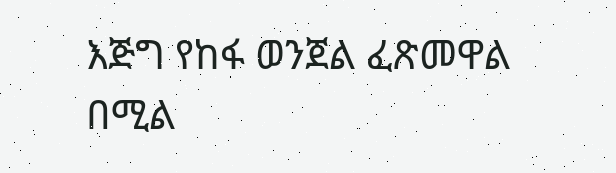እጅግ የከፋ ወንጀል ፈጽመዋል በሚል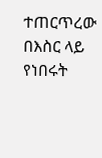ተጠርጥረው በእስር ላይ የነበሩት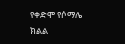የቀድሞ የሶማሌ ክልል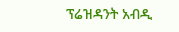ፕሬዝዳንት አብዲ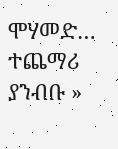ሞሃመድ…
ተጨማሪ ያንብቡ »